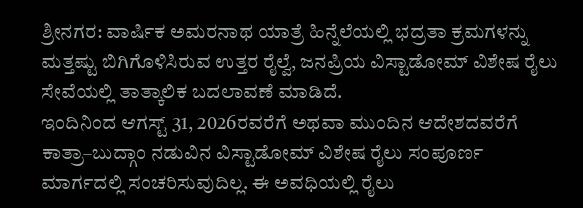ಶ್ರೀನಗರ: ವಾರ್ಷಿಕ ಅಮರನಾಥ ಯಾತ್ರೆ ಹಿನ್ನೆಲೆಯಲ್ಲಿ ಭದ್ರತಾ ಕ್ರಮಗಳನ್ನು ಮತ್ತಷ್ಟು ಬಿಗಿಗೊಳಿಸಿರುವ ಉತ್ತರ ರೈಲ್ವೆ, ಜನಪ್ರಿಯ ವಿಸ್ಟಾಡೋಮ್ ವಿಶೇಷ ರೈಲು ಸೇವೆಯಲ್ಲಿ ತಾತ್ಕಾಲಿಕ ಬದಲಾವಣೆ ಮಾಡಿದೆ.
ಇಂದಿನಿಂದ ಆಗಸ್ಟ್ 31, 2026ರವರೆಗೆ ಅಥವಾ ಮುಂದಿನ ಆದೇಶದವರೆಗೆ ಕಾತ್ರಾ–ಬುದ್ಗಾಂ ನಡುವಿನ ವಿಸ್ಟಾಡೋಮ್ ವಿಶೇಷ ರೈಲು ಸಂಪೂರ್ಣ ಮಾರ್ಗದಲ್ಲಿ ಸಂಚರಿಸುವುದಿಲ್ಲ. ಈ ಅವಧಿಯಲ್ಲಿ ರೈಲು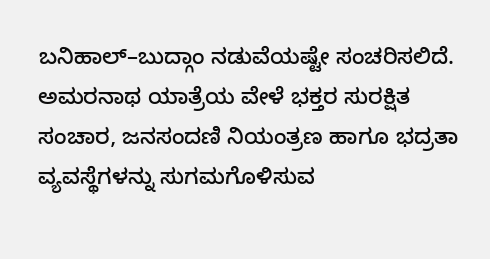ಬನಿಹಾಲ್–ಬುದ್ಗಾಂ ನಡುವೆಯಷ್ಟೇ ಸಂಚರಿಸಲಿದೆ.
ಅಮರನಾಥ ಯಾತ್ರೆಯ ವೇಳೆ ಭಕ್ತರ ಸುರಕ್ಷಿತ ಸಂಚಾರ, ಜನಸಂದಣಿ ನಿಯಂತ್ರಣ ಹಾಗೂ ಭದ್ರತಾ ವ್ಯವಸ್ಥೆಗಳನ್ನು ಸುಗಮಗೊಳಿಸುವ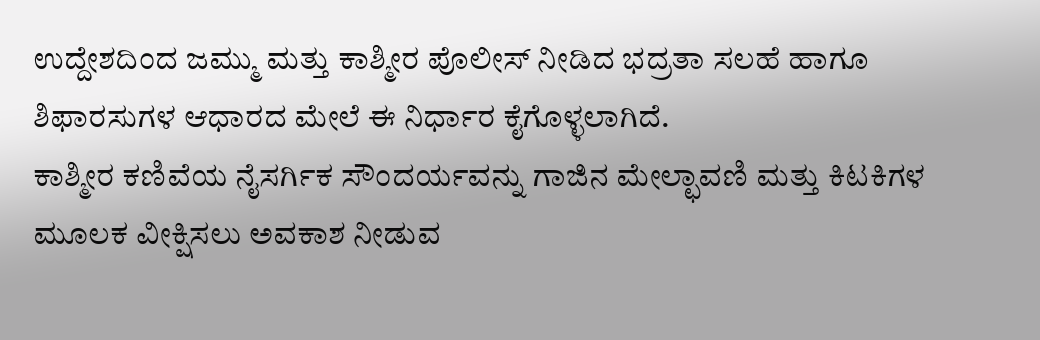ಉದ್ದೇಶದಿಂದ ಜಮ್ಮು ಮತ್ತು ಕಾಶ್ಮೀರ ಪೊಲೀಸ್ ನೀಡಿದ ಭದ್ರತಾ ಸಲಹೆ ಹಾಗೂ ಶಿಫಾರಸುಗಳ ಆಧಾರದ ಮೇಲೆ ಈ ನಿರ್ಧಾರ ಕೈಗೊಳ್ಳಲಾಗಿದೆ.
ಕಾಶ್ಮೀರ ಕಣಿವೆಯ ನೈಸರ್ಗಿಕ ಸೌಂದರ್ಯವನ್ನು ಗಾಜಿನ ಮೇಲ್ಛಾವಣಿ ಮತ್ತು ಕಿಟಕಿಗಳ ಮೂಲಕ ವೀಕ್ಷಿಸಲು ಅವಕಾಶ ನೀಡುವ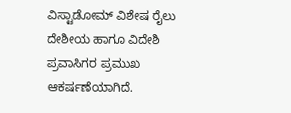ವಿಸ್ಟಾಡೋಮ್ ವಿಶೇಷ ರೈಲು ದೇಶೀಯ ಹಾಗೂ ವಿದೇಶಿ ಪ್ರವಾಸಿಗರ ಪ್ರಮುಖ ಆಕರ್ಷಣೆಯಾಗಿದೆ.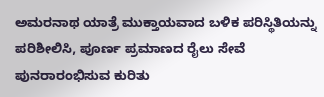ಅಮರನಾಥ ಯಾತ್ರೆ ಮುಕ್ತಾಯವಾದ ಬಳಿಕ ಪರಿಸ್ಥಿತಿಯನ್ನು ಪರಿಶೀಲಿಸಿ, ಪೂರ್ಣ ಪ್ರಮಾಣದ ರೈಲು ಸೇವೆ ಪುನರಾರಂಭಿಸುವ ಕುರಿತು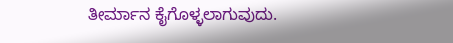ತೀರ್ಮಾನ ಕೈಗೊಳ್ಳಲಾಗುವುದು.